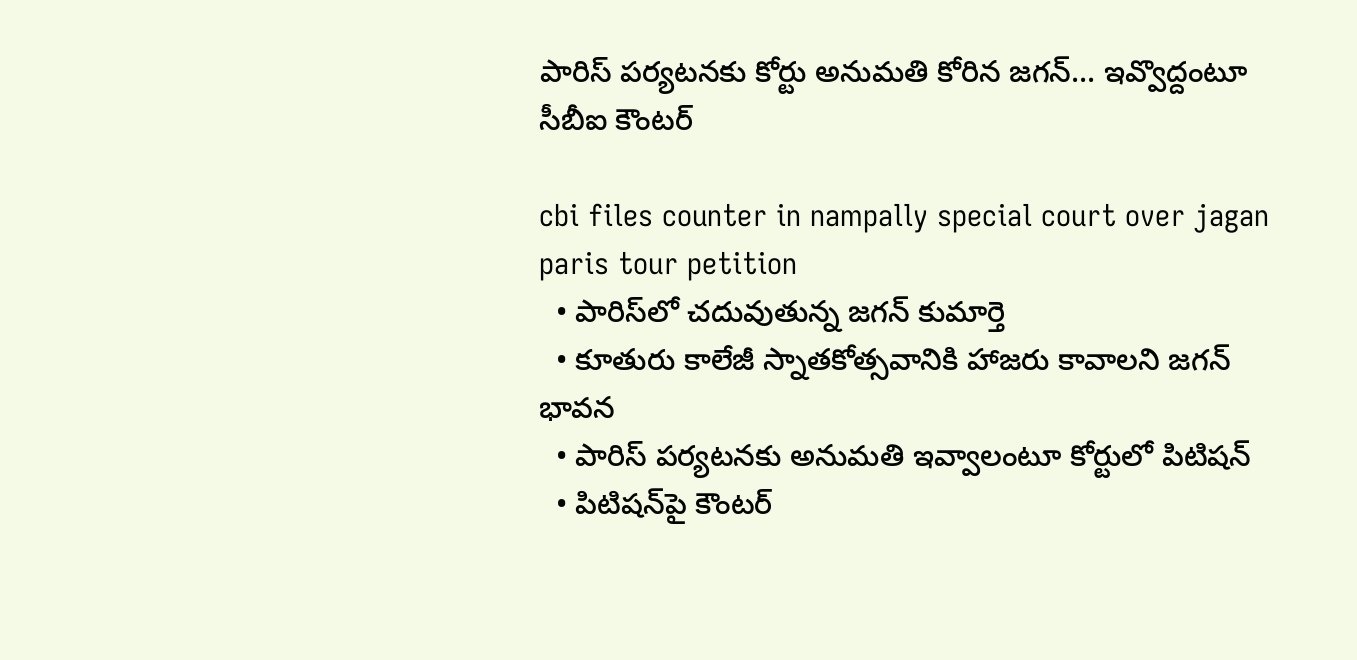పారిస్ ప‌ర్య‌ట‌న‌కు కోర్టు అనుమ‌తి కోరిన జ‌గ‌న్‌... ఇవ్వొద్దంటూ సీబీఐ కౌంట‌ర్‌

cbi files counter in nampally special court over jagan paris tour petition
  • పారిస్‌లో చ‌దువుతున్న జ‌గ‌న్ కుమార్తె
  • కూతురు కాలేజీ స్నాత‌కోత్స‌వానికి హాజ‌రు కావాల‌ని జ‌గ‌న్ భావ‌న‌
  • పారిస్ ప‌ర్య‌ట‌న‌కు అనుమ‌తి ఇవ్వాలంటూ కోర్టులో పిటిష‌న్‌
  • పిటిష‌న్‌పై కౌంట‌ర్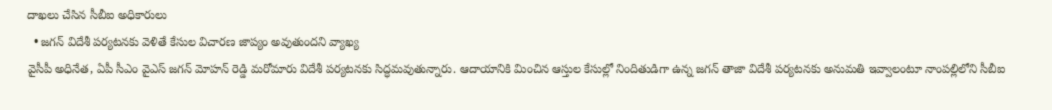దాఖ‌లు చేసిన సీబీఐ అధికారులు
  • జ‌గ‌న్ విదేశీ ప‌ర్య‌ట‌న‌కు వెళితే కేసుల విచార‌ణ జాప్యం అవుతుంద‌ని వ్యాఖ్య
వైసీపీ అధినేత‌, ఏపీ సీఎం వైఎస్ జ‌గ‌న్ మోహ‌న్ రెడ్డి మ‌రోమారు విదేశీ ప‌ర్య‌ట‌న‌కు సిద్ధ‌మ‌వుతున్నారు. ఆదాయానికి మించిన ఆస్తుల కేసుల్లో నిందితుడిగా ఉన్న జ‌గ‌న్ తాజా విదేశీ ప‌ర్య‌ట‌నకు అనుమ‌తి ఇవ్వాలంటూ నాంప‌ల్లిలోని సీబీఐ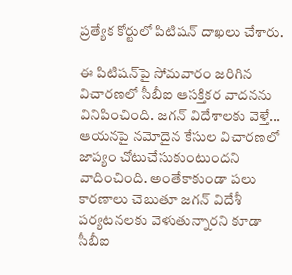ప్ర‌త్యేక కోర్టులో పిటిష‌న్ దాఖ‌లు చేశారు.

ఈ పిటిష‌న్‌పై సోమ‌వారం జ‌రిగిన విచార‌ణ‌లో సీబీఐ ఆస‌క్తిక‌ర వాద‌న‌ను వినిపించింది. జ‌గ‌న్ విదేశాల‌కు వెళ్తే... ఆయ‌న‌పై న‌మోదైన కేసుల విచార‌ణ‌లో జాప్యం చోటుచేసుకుంటుంద‌ని వాదించింది. అంతేకాకుండా ప‌లు కార‌ణాలు చెబుతూ జ‌గ‌న్ విదేశీ ప‌ర్య‌ట‌న‌ల‌కు వెళుతున్నార‌ని కూడా సీబీఐ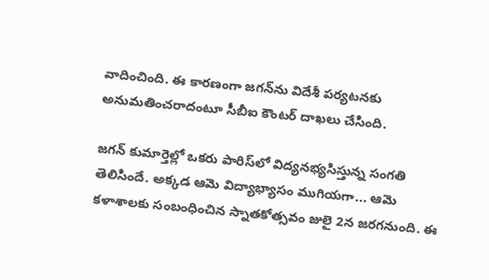వాదించింది. ఈ కార‌ణంగా జ‌గ‌న్‌ను విదేశీ ప‌ర్య‌ట‌న‌కు అనుమ‌తించ‌రాదంటూ సీబీఐ కౌంట‌ర్ దాఖ‌లు చేసింది.

జ‌గ‌న్ కుమార్తెల్లో ఒక‌రు పారిస్‌లో విద్య‌న‌భ్య‌సిస్తున్న సంగ‌తి తెలిసిందే. అక్క‌డ ఆమె విద్యాభ్యాసం ముగియ‌గా... ఆమె క‌ళాశాల‌కు సంబంధించిన స్నాత‌కోత్స‌వం జులై 2న జ‌ర‌గ‌నుంది‌. ఈ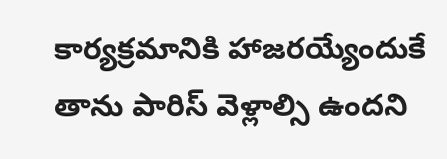కార్య‌క్ర‌మానికి హాజ‌ర‌య్యేందుకే తాను పారిస్ వెళ్లాల్సి ఉంద‌ని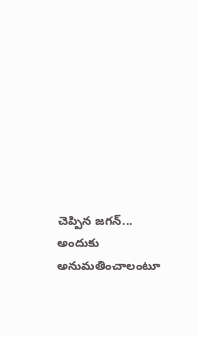చెప్పిన జ‌గ‌న్‌... అందుకు అనుమ‌తించాలంటూ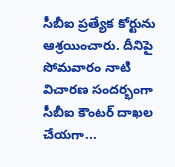సీబీఐ ప్రత్యేక కోర్టును ఆశ్ర‌యించారు. దీనిపై సోమ‌వారం నాటి విచార‌ణ సంద‌ర్భంగా సీబీఐ కౌంట‌ర్ దాఖ‌ల చేయ‌గా...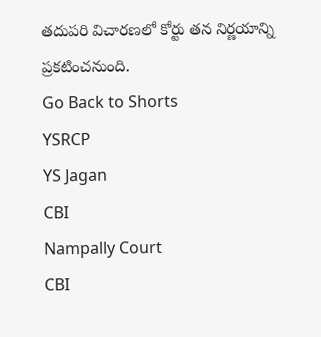త‌దుప‌రి విచార‌ణ‌లో కోర్టు త‌న నిర్ణ‌యాన్ని ప్ర‌క‌టించ‌నుంది.
Go Back to Shorts
YSRCP
YS Jagan
CBI
Nampally Court
CBI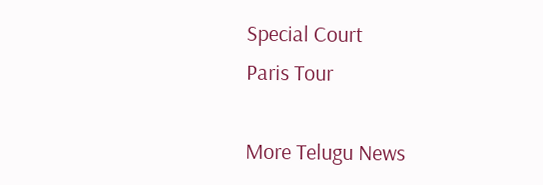Special Court
Paris Tour

More Telugu News